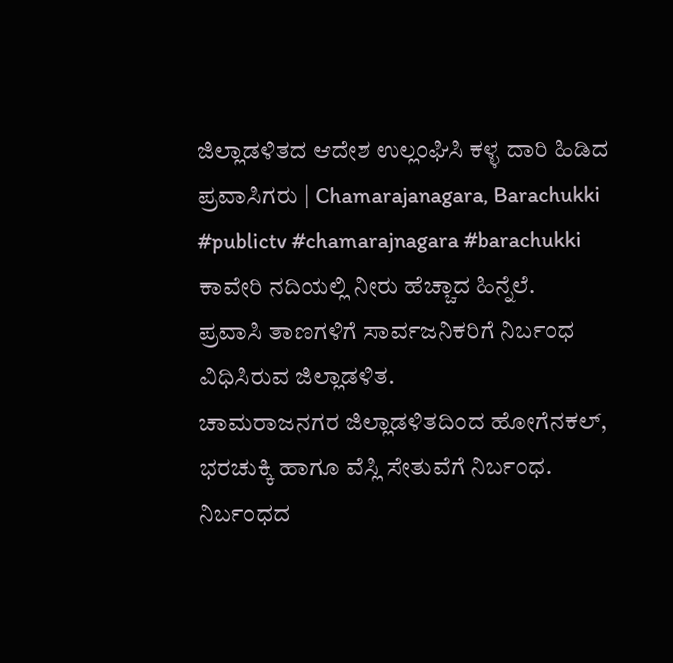ಜಿಲ್ಲಾಡಳಿತದ ಆದೇಶ ಉಲ್ಲಂಘಿಸಿ ಕಳ್ಳ ದಾರಿ ಹಿಡಿದ ಪ್ರವಾಸಿಗರು | Chamarajanagara, Barachukki
#publictv #chamarajnagara #barachukki
ಕಾವೇರಿ ನದಿಯಲ್ಲಿ ನೀರು ಹೆಚ್ಚಾದ ಹಿನ್ನೆಲೆ.
ಪ್ರವಾಸಿ ತಾಣಗಳಿಗೆ ಸಾರ್ವಜನಿಕರಿಗೆ ನಿರ್ಬಂಧ ವಿಧಿಸಿರುವ ಜಿಲ್ಲಾಡಳಿತ.
ಚಾಮರಾಜನಗರ ಜಿಲ್ಲಾಡಳಿತದಿಂದ ಹೋಗೆನಕಲ್, ಭರಚುಕ್ಕಿ ಹಾಗೂ ವೆಸ್ಲಿ ಸೇತುವೆಗೆ ನಿರ್ಬಂಧ.
ನಿರ್ಬಂಧದ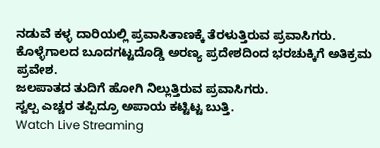ನಡುವೆ ಕಳ್ಳ ದಾರಿಯಲ್ಲಿ ಪ್ರವಾಸಿತಾಣಕ್ಕೆ ತೆರಳುತ್ತಿರುವ ಪ್ರವಾಸಿಗರು.
ಕೊಳ್ಳೆಗಾಲದ ಬೂದಗಟ್ಟದೊಡ್ಡಿ ಅರಣ್ಯ ಪ್ರದೇಶದಿಂದ ಭರಚುಕ್ಕಿಗೆ ಅತಿಕ್ರಮ ಪ್ರವೇಶ.
ಜಲಪಾತದ ತುದಿಗೆ ಹೋಗಿ ನಿಲ್ಲುತ್ತಿರುವ ಪ್ರವಾಸಿಗರು.
ಸ್ವಲ್ಪ ಎಚ್ಚರ ತಪ್ಪಿದ್ರೂ ಅಪಾಯ ಕಟ್ಟಿಟ್ಟ ಬುತ್ತಿ.
Watch Live Streaming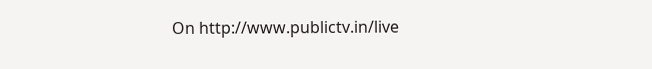On http://www.publictv.in/live